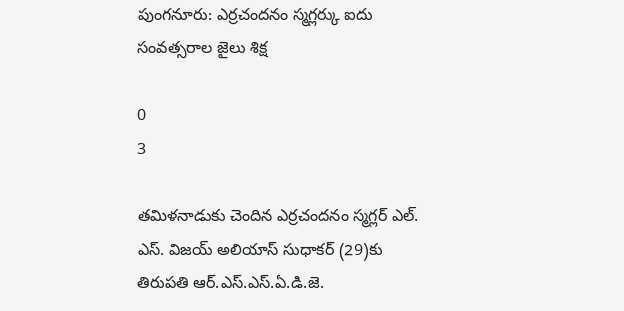పుంగనూరు: ఎర్రచందనం స్మగ్లర్కు ఐదు సంవత్సరాల జైలు శిక్ష

0
3

తమిళనాడుకు చెందిన ఎర్రచందనం స్మగ్లర్ ఎల్. ఎస్. విజయ్ అలియాస్ సుధాకర్ (29)కు తిరుపతి ఆర్.ఎస్.ఎస్.ఏ.డి.జె.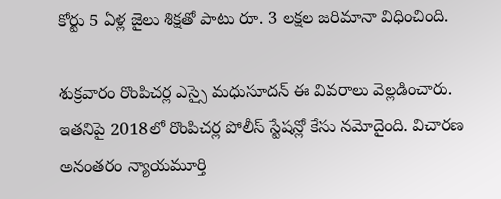కోర్టు 5 ఏళ్ల జైలు శిక్షతో పాటు రూ. 3 లక్షల జరిమానా విధించింది.

శుక్రవారం రొంపిచర్ల ఎస్సై మధుసూదన్ ఈ వివరాలు వెల్లడించారు. ఇతనిపై 2018లో రొంపిచర్ల పోలీస్ స్టేషన్లో కేసు నమోదైంది. విచారణ అనంతరం న్యాయమూర్తి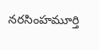నరసింహమూర్తి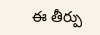ఈ తీర్పు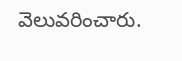వెలువరించారు.